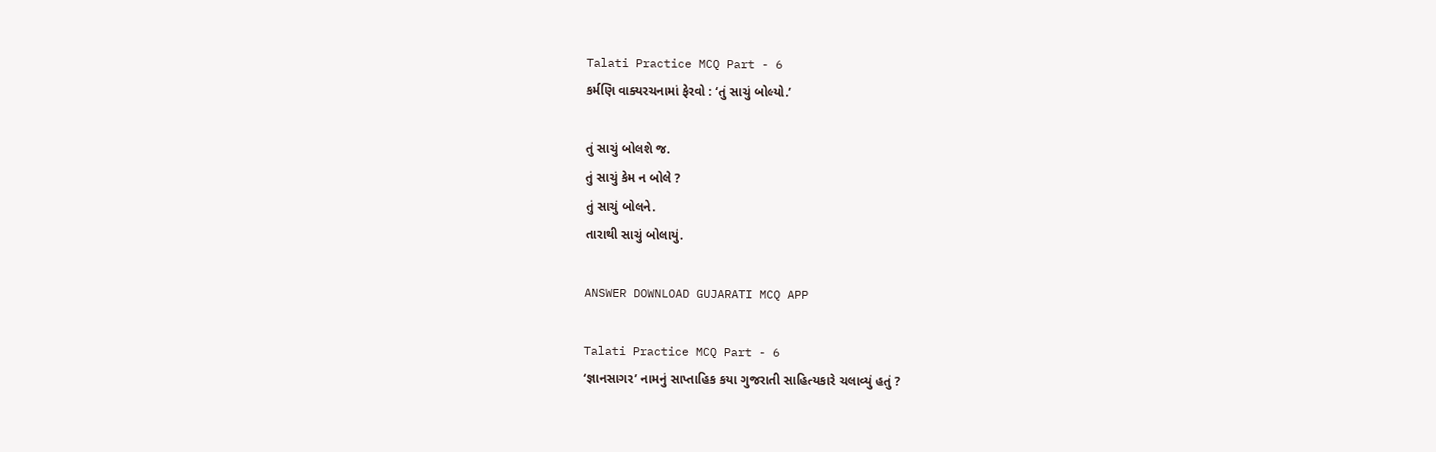Talati Practice MCQ Part - 6
કર્મણિ વાક્યરચનામાં ફેરવો : ‘તું સાચું બોલ્યો.’

તું સાચું બોલશે જ.
તું સાચું કેમ ન બોલે ?
તું સાચું બોલને.
તારાથી સાચું બોલાયું.

ANSWER DOWNLOAD GUJARATI MCQ APP

Talati Practice MCQ Part - 6
‘જ્ઞાનસાગર’ નામનું સાપ્તાહિક કયા ગુજરાતી સાહિત્યકારે ચલાવ્યું હતું ?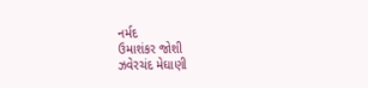નર્મદ
ઉમાશંકર જોશી
ઝવેરચંદ મેઘાણી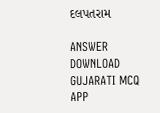દલપતરામ

ANSWER DOWNLOAD GUJARATI MCQ APP